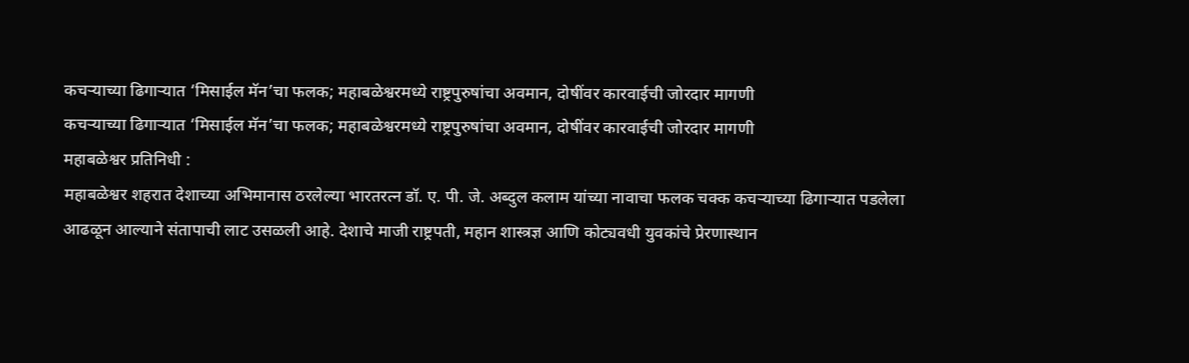कचऱ्याच्या ढिगाऱ्यात ‘मिसाईल मॅन’चा फलक; महाबळेश्वरमध्ये राष्ट्रपुरुषांचा अवमान, दोषींवर कारवाईची जोरदार मागणी
कचऱ्याच्या ढिगाऱ्यात ‘मिसाईल मॅन’चा फलक; महाबळेश्वरमध्ये राष्ट्रपुरुषांचा अवमान, दोषींवर कारवाईची जोरदार मागणी
महाबळेश्वर प्रतिनिधी :
महाबळेश्वर शहरात देशाच्या अभिमानास ठरलेल्या भारतरत्न डॉ. ए. पी. जे. अब्दुल कलाम यांच्या नावाचा फलक चक्क कचऱ्याच्या ढिगाऱ्यात पडलेला आढळून आल्याने संतापाची लाट उसळली आहे. देशाचे माजी राष्ट्रपती, महान शास्त्रज्ञ आणि कोट्यवधी युवकांचे प्रेरणास्थान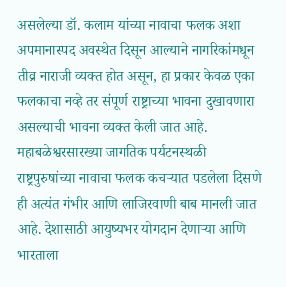असलेल्या डॉ. कलाम यांच्या नावाचा फलक अशा अपमानास्पद अवस्थेत दिसून आल्याने नागरिकांमधून तीव्र नाराजी व्यक्त होत असून, हा प्रकार केवळ एका फलकाचा नव्हे तर संपूर्ण राष्ट्राच्या भावना दुखावणारा असल्याची भावना व्यक्त केली जात आहे.
महाबळेश्वरसारख्या जागतिक पर्यटनस्थळी राष्ट्रपुरुषांच्या नावाचा फलक कचऱ्यात पडलेला दिसणे ही अत्यंत गंभीर आणि लाजिरवाणी बाब मानली जात आहे. देशासाठी आयुष्यभर योगदान देणाऱ्या आणि भारताला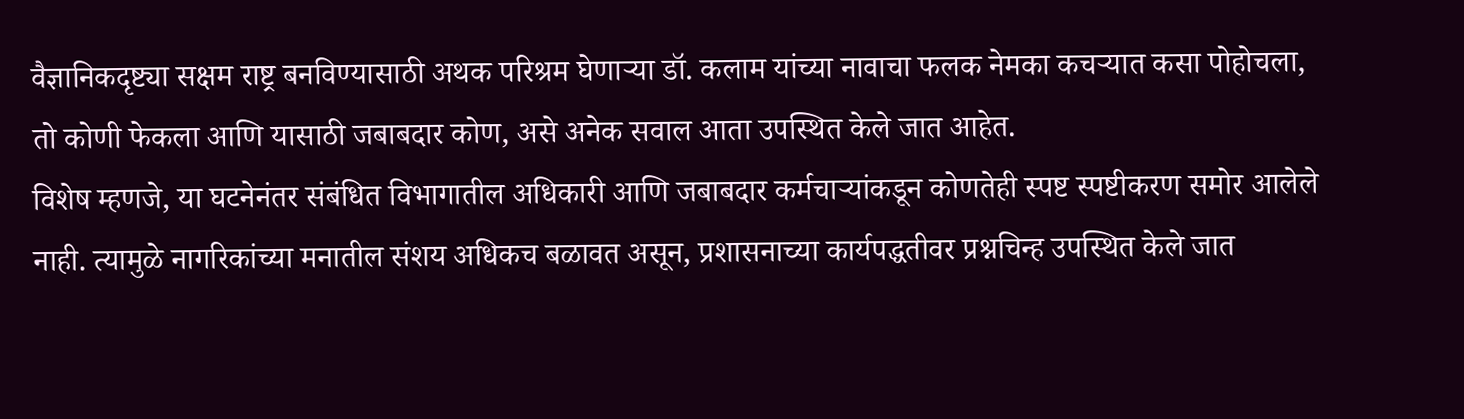वैज्ञानिकदृष्ट्या सक्षम राष्ट्र बनविण्यासाठी अथक परिश्रम घेणाऱ्या डॉ. कलाम यांच्या नावाचा फलक नेमका कचऱ्यात कसा पोहोचला, तो कोणी फेकला आणि यासाठी जबाबदार कोण, असे अनेक सवाल आता उपस्थित केले जात आहेत.
विशेष म्हणजे, या घटनेनंतर संबंधित विभागातील अधिकारी आणि जबाबदार कर्मचाऱ्यांकडून कोणतेही स्पष्ट स्पष्टीकरण समोर आलेले नाही. त्यामुळे नागरिकांच्या मनातील संशय अधिकच बळावत असून, प्रशासनाच्या कार्यपद्धतीवर प्रश्नचिन्ह उपस्थित केले जात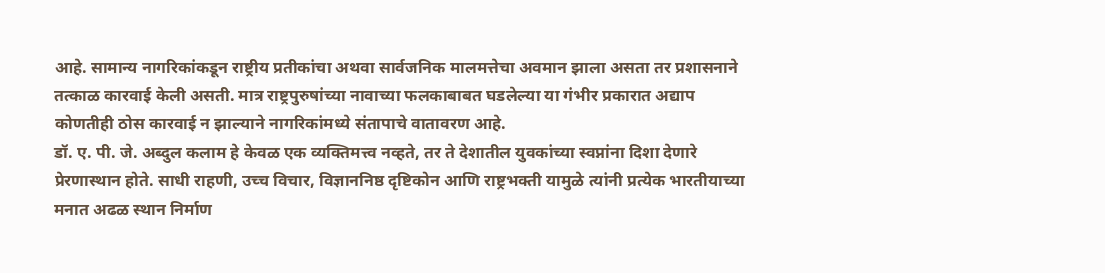आहे. सामान्य नागरिकांकडून राष्ट्रीय प्रतीकांचा अथवा सार्वजनिक मालमत्तेचा अवमान झाला असता तर प्रशासनाने तत्काळ कारवाई केली असती. मात्र राष्ट्रपुरुषांच्या नावाच्या फलकाबाबत घडलेल्या या गंभीर प्रकारात अद्याप कोणतीही ठोस कारवाई न झाल्याने नागरिकांमध्ये संतापाचे वातावरण आहे.
डॉ. ए. पी. जे. अब्दुल कलाम हे केवळ एक व्यक्तिमत्त्व नव्हते, तर ते देशातील युवकांच्या स्वप्नांना दिशा देणारे प्रेरणास्थान होते. साधी राहणी, उच्च विचार, विज्ञाननिष्ठ दृष्टिकोन आणि राष्ट्रभक्ती यामुळे त्यांनी प्रत्येक भारतीयाच्या मनात अढळ स्थान निर्माण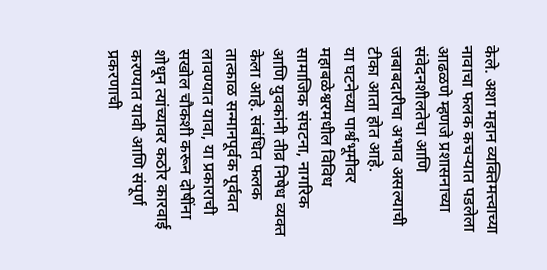केले. अशा महान व्यक्तिमत्त्वाच्या नावाचा फलक कचऱ्यात पडलेला आढळणे म्हणजे प्रशासनाच्या संवेदनशीलतेचा आणि जबाबदारीचा अभाव असल्याची टीका आता होत आहे.
या घटनेच्या पार्श्वभूमीवर महाबळेश्वरमधील विविध सामाजिक संघटना, नागरिक आणि युवकांनी तीव्र निषेध व्यक्त केला आहे. संबंधित फलक तात्काळ सन्मानपूर्वक पूर्ववत लावण्यात यावा, या प्रकाराची सखोल चौकशी करून दोषींना शोधून त्यांच्यावर कठोर कारवाई करण्यात यावी आणि संपूर्ण प्रकरणाची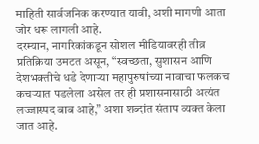माहिती सार्वजनिक करण्यात यावी, अशी मागणी आता जोर धरू लागली आहे.
दरम्यान, नागरिकांकडून सोशल मीडियावरही तीव्र प्रतिक्रिया उमटत असून, “स्वच्छता, सुशासन आणि देशभक्तीचे धडे देणाऱ्या महापुरुषांच्या नावाचा फलकच कचऱ्यात पडलेला असेल तर ही प्रशासनासाठी अत्यंत लज्जास्पद बाब आहे,” अशा शब्दांत संताप व्यक्त केला जात आहे.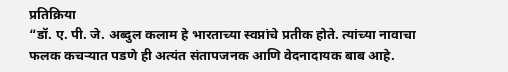प्रतिक्रिया
“डॉ. ए. पी. जे. अब्दुल कलाम हे भारताच्या स्वप्नांचे प्रतीक होते. त्यांच्या नावाचा फलक कचऱ्यात पडणे ही अत्यंत संतापजनक आणि वेदनादायक बाब आहे.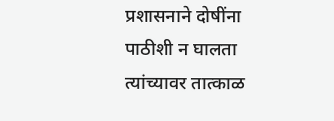प्रशासनाने दोषींना पाठीशी न घालता त्यांच्यावर तात्काळ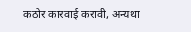कठोर कारवाई करावी, अन्यथा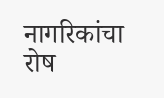नागरिकांचा रोष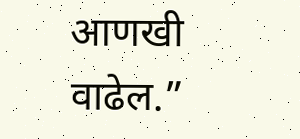आणखी वाढेल.”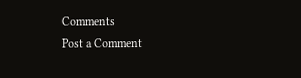Comments
Post a Comment